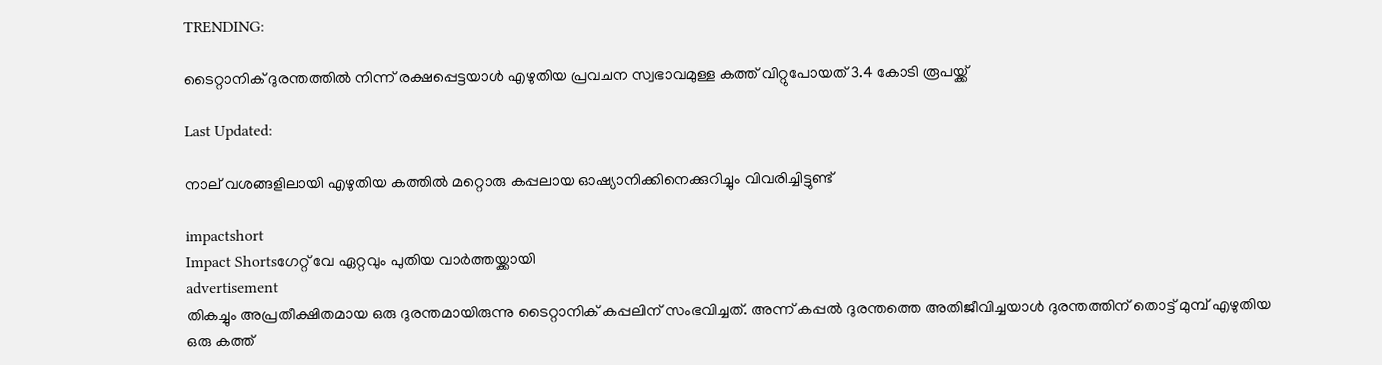TRENDING:

ടൈറ്റാനിക് ദുരന്തത്തില്‍ നിന്ന് രക്ഷപ്പെട്ടയാള്‍ എഴുതിയ പ്രവചന സ്വഭാവമുള്ള കത്ത് വിറ്റുപോയത് 3.4 കോടി രൂപയ്ക്ക്‌

Last Updated:

നാല് വശങ്ങളിലായി എഴുതിയ കത്തില്‍ മറ്റൊരു കപ്പലായ ഓഷ്യാനിക്കിനെക്കുറിച്ചും വിവരിച്ചിട്ടുണ്ട്

impactshort
Impact Shortsഗേറ്റ് വേ ഏറ്റവും പുതിയ വാർത്തയ്ക്കായി
advertisement
തികച്ചും അപ്രതീക്ഷിതമായ ഒരു ദുരന്തമായിരുന്നു ടൈറ്റാനിക് കപ്പലിന് സംഭവിച്ചത്. അന്ന് കപ്പല്‍ ദുരന്തത്തെ അതിജീവിച്ചയാള്‍ ദുരന്തത്തിന് തൊട്ട് മുമ്പ് എഴുതിയ ഒരു കത്ത്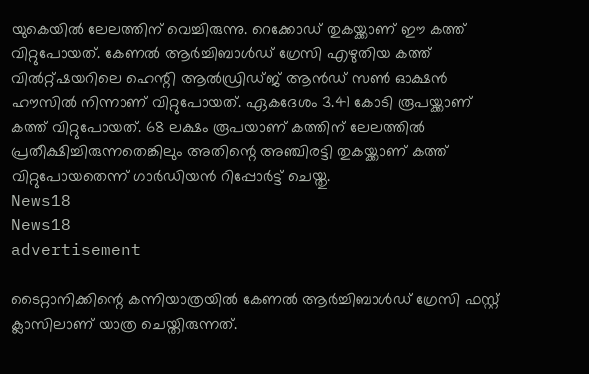യുകെയില്‍ ലേലത്തിന് വെച്ചിരുന്നു. റെക്കോഡ് തുകയ്ക്കാണ് ഈ കത്ത് വിറ്റുപോയത്. കേണല്‍ ആര്‍ച്ചിബാള്‍ഡ് ഗ്രേസി എഴുതിയ കത്ത് വില്‍റ്റ്ഷയറിലെ ഹെന്റി ആല്‍ഡ്രിഡ്ജ് ആന്‍ഡ് സണ്‍ ഓക്ഷന്‍ ഹൗസില്‍ നിന്നാണ് വിറ്റുപോയത്. ഏകദേശം 3.41 കോടി രൂപയ്ക്കാണ് കത്ത് വിറ്റുപോയത്. 68 ലക്ഷം രൂപയാണ് കത്തിന് ലേലത്തില്‍ പ്രതീക്ഷിച്ചിരുന്നതെങ്കിലും അതിന്റെ അഞ്ചിരട്ടി തുകയ്ക്കാണ് കത്ത് വിറ്റുപോയതെന്ന് ഗാര്‍ഡിയന്‍ റിപ്പോര്‍ട്ട് ചെയ്തു.
News18
News18
advertisement

ടൈറ്റാനിക്കിന്റെ കന്നിയാത്രയില്‍ കേണല്‍ ആര്‍ച്ചിബാള്‍ഡ് ഗ്രേസി ഫസ്റ്റ് ക്ലാസിലാണ് യാത്ര ചെയ്തിരുന്നത്.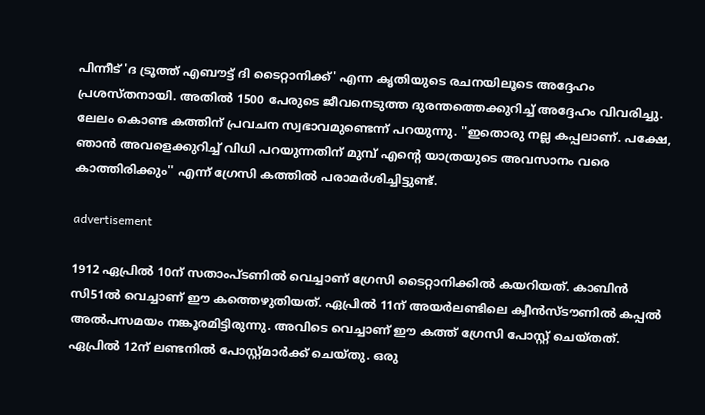പിന്നീട് 'ദ ട്രൂത്ത് എബൗട്ട് ദി ടൈറ്റാനിക്ക്' എന്ന കൃതിയുടെ രചനയിലൂടെ അദ്ദേഹം പ്രശസ്തനായി. അതില്‍ 1500 പേരുടെ ജീവനെടുത്ത ദുരന്തത്തെക്കുറിച്ച് അദ്ദേഹം വിവരിച്ചു. ലേലം കൊണ്ട കത്തിന് പ്രവചന സ്വഭാവമുണ്ടെന്ന് പറയുന്നു. ''ഇതൊരു നല്ല കപ്പലാണ്. പക്ഷേ, ഞാന്‍ അവളെക്കുറിച്ച് വിധി പറയുന്നതിന് മുമ്പ് എന്റെ യാത്രയുടെ അവസാനം വരെ കാത്തിരിക്കും'' എന്ന് ഗ്രേസി കത്തില്‍ പരാമര്‍ശിച്ചിട്ടുണ്ട്.

advertisement

1912 ഏപ്രില്‍ 10ന് സതാംപ്ടണില്‍ വെച്ചാണ് ഗ്രേസി ടൈറ്റാനിക്കില്‍ കയറിയത്. കാബിന്‍ സി51ല്‍ വെച്ചാണ് ഈ കത്തെഴുതിയത്. ഏപ്രില്‍ 11ന് അയര്‍ലണ്ടിലെ ക്വീന്‍സ്ടൗണില്‍ കപ്പല്‍ അല്‍പസമയം നങ്കൂരമിട്ടിരുന്നു. അവിടെ വെച്ചാണ് ഈ കത്ത് ഗ്രേസി പോസ്റ്റ് ചെയ്തത്. ഏപ്രില്‍ 12ന് ലണ്ടനില്‍ പോസ്റ്റ്മാര്‍ക്ക് ചെയ്തു. ഒരു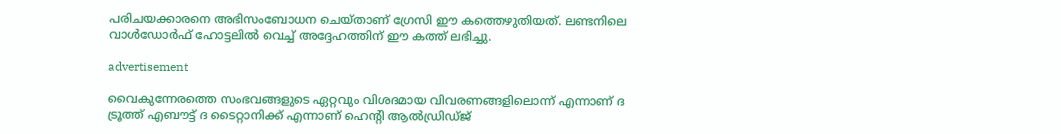പരിചയക്കാരനെ അഭിസംബോധന ചെയ്താണ് ഗ്രേസി ഈ കത്തെഴുതിയത്. ലണ്ടനിലെ വാള്‍ഡോര്‍ഫ് ഹോട്ടലില്‍ വെച്ച് അദ്ദേഹത്തിന് ഈ കത്ത് ലഭിച്ചു.

advertisement

വൈകുന്നേരത്തെ സംഭവങ്ങളുടെ ഏറ്റവും വിശദമായ വിവരണങ്ങളിലൊന്ന് എന്നാണ് ദ ട്രൂത്ത് എബൗട്ട് ദ ടൈറ്റാനിക്ക് എന്നാണ് ഹെന്റി ആല്‍ഡ്രിഡ്ജ്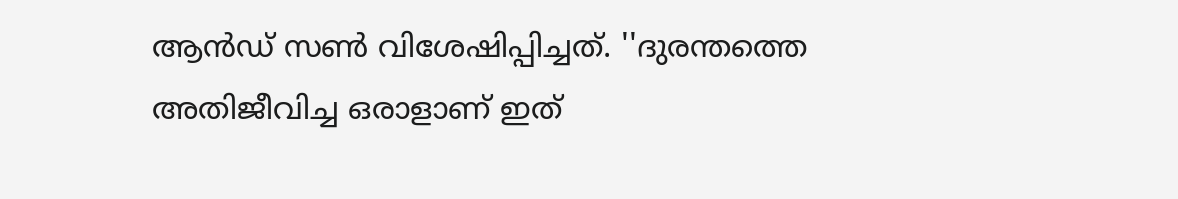ആന്‍ഡ് സണ്‍ വിശേഷിപ്പിച്ചത്. ''ദുരന്തത്തെ അതിജീവിച്ച ഒരാളാണ് ഇത്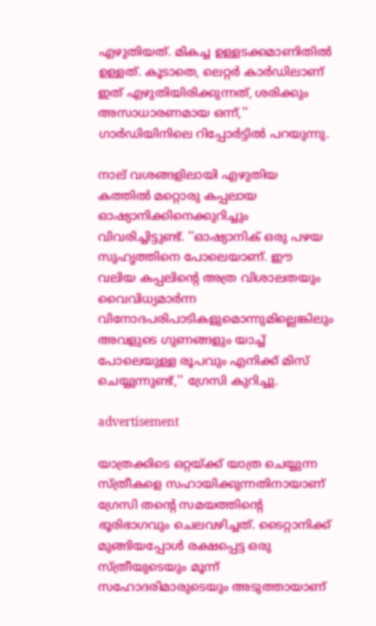എഴുതിയത്. മികച്ച ഉള്ളടക്കമാണിതില്‍ ഉള്ളത്. കൂടാതെ, ലെറ്റര്‍ കാര്‍ഡിലാണ് ഇത് എഴുതിയിരിക്കുന്നത്, ശരിക്കും അസാധാരണമായ ഒന്ന്,'' ഗാര്‍ഡിയിനിലെ റിപ്പോര്‍ട്ടില്‍ പറയുന്നു.

നാല് വശങ്ങളിലായി എഴുതിയ കത്തില്‍ മറ്റൊരു കപ്പലായ ഓഷ്യാനിക്കിനെക്കുറിച്ചും വിവരിച്ചിട്ടുണ്ട്. ''ഓഷ്യാനിക് ഒരു പഴയ സുഹൃത്തിനെ പോലെയാണ്. ഈ വലിയ കപ്പലിന്റെ അത്ര വിശാലതയും വൈവിധ്യമാര്‍ന്ന വിനോദപരിപാടികളുമൊന്നുമില്ലെങ്കിലും അവളുടെ ഗുണങ്ങളും യാച്ച് പോലെയുള്ള രൂപവും എനിക്ക് മിസ് ചെയ്യുന്നുണ്ട്,'' ഗ്രേസി കുറിച്ചു.

advertisement

യാത്രക്കിടെ ഒറ്റയ്ക്ക് യാത്ര ചെയ്യുന്ന സ്ത്രീകളെ സഹായിക്കുന്നതിനായാണ് ഗ്രേസി തന്റെ സമയത്തിന്റെ ഭൂരിഭാഗവും ചെലവഴിച്ചത്. ടൈറ്റാനിക്ക് മുങ്ങിയപ്പോള്‍ രക്ഷപ്പെട്ട ഒരു സ്ത്രീയുടെയും മൂന്ന് സഹോദരിമാരുടെയും അടുത്തായാണ്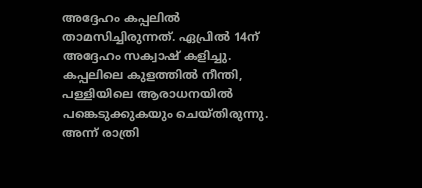അദ്ദേഹം കപ്പലിൽ താമസിച്ചിരുന്നത്. ഏപ്രില്‍ 14ന് അദ്ദേഹം സക്വാഷ് കളിച്ചു. കപ്പലിലെ കുളത്തില്‍ നീന്തി, പള്ളിയിലെ ആരാധനയില്‍ പങ്കെടുക്കുകയും ചെയ്തിരുന്നു. അന്ന് രാത്രി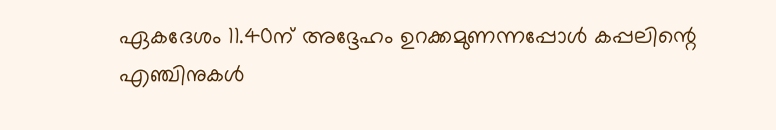ഏകദേശം 11.40ന് അദ്ദേഹം ഉറക്കമുണന്നപ്പോള്‍ കപ്പലിന്റെ എഞ്ചിനുകള്‍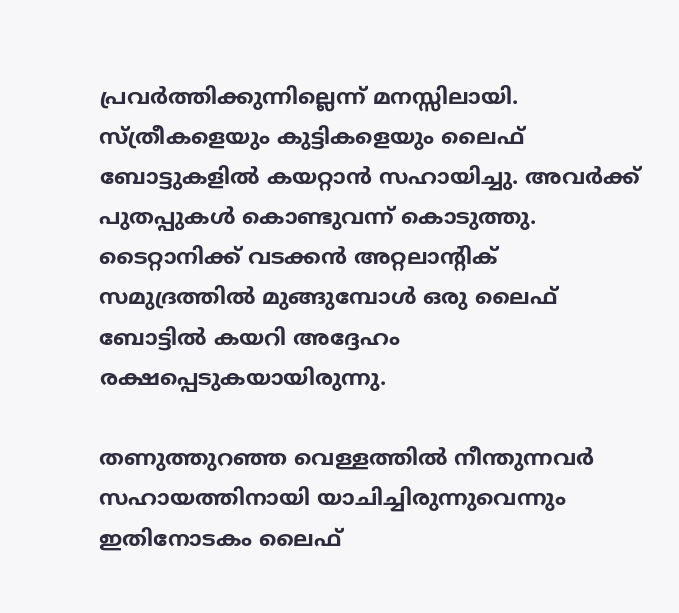പ്രവര്‍ത്തിക്കുന്നില്ലെന്ന് മനസ്സിലായി. സ്ത്രീകളെയും കുട്ടികളെയും ലൈഫ് ബോട്ടുകളില്‍ കയറ്റാന്‍ സഹായിച്ചു. അവര്‍ക്ക് പുതപ്പുകള്‍ കൊണ്ടുവന്ന് കൊടുത്തു. ടൈറ്റാനിക്ക് വടക്കന്‍ അറ്റലാന്റിക് സമുദ്രത്തില്‍ മുങ്ങുമ്പോള്‍ ഒരു ലൈഫ് ബോട്ടില്‍ കയറി അദ്ദേഹം രക്ഷപ്പെടുകയായിരുന്നു.

തണുത്തുറഞ്ഞ വെള്ളത്തില്‍ നീന്തുന്നവര്‍ സഹായത്തിനായി യാചിച്ചിരുന്നുവെന്നും ഇതിനോടകം ലൈഫ്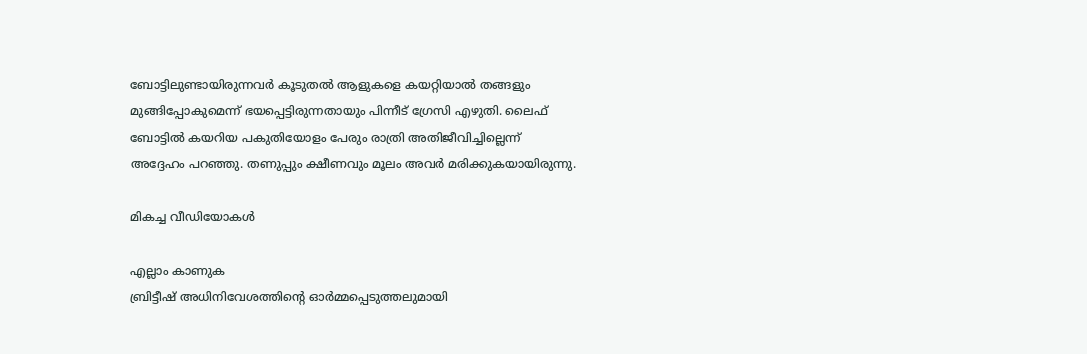ബോട്ടിലുണ്ടായിരുന്നവര്‍ കൂടുതല്‍ ആളുകളെ കയറ്റിയാല്‍ തങ്ങളും മുങ്ങിപ്പോകുമെന്ന് ഭയപ്പെട്ടിരുന്നതായും പിന്നീട് ഗ്രേസി എഴുതി. ലൈഫ് ബോട്ടില്‍ കയറിയ പകുതിയോളം പേരും രാത്രി അതിജീവിച്ചില്ലെന്ന് അദ്ദേഹം പറഞ്ഞു. തണുപ്പും ക്ഷീണവും മൂലം അവര്‍ മരിക്കുകയായിരുന്നു.

മികച്ച വീഡിയോകൾ

എല്ലാം കാണുക
ബ്രിട്ടീഷ് അധിനിവേശത്തിൻ്റെ ഓർമ്മപ്പെടുത്തലുമായി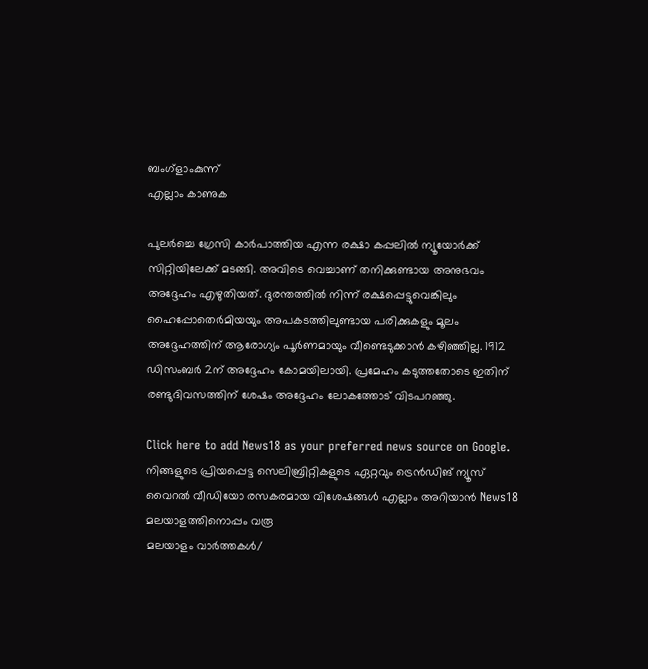ബംഗ്ളാംകുന്ന്
എല്ലാം കാണുക

പുലര്‍ച്ചെ ഗ്രേസി കാര്‍പാത്തിയ എന്ന രക്ഷാ കപ്പലില്‍ ന്യൂയോര്‍ക്ക് സിറ്റിയിലേക്ക് മടങ്ങി. അവിടെ വെച്ചാണ് തനിക്കുണ്ടായ അനുഭവം അദ്ദേഹം എഴുതിയത്. ദുരന്തത്തില്‍ നിന്ന് രക്ഷപ്പെട്ടുവെങ്കിലും ഹൈപ്പോതെര്‍മിയയും അപകടത്തിലുണ്ടായ പരിക്കുകളും മൂലം അദ്ദേഹത്തിന് ആരോഗ്യം പൂര്‍ണമായും വീണ്ടെടുക്കാന്‍ കഴിഞ്ഞില്ല. 1912 ഡിസംബര്‍ 2ന് അദ്ദേഹം കോമയിലായി. പ്രമേഹം കടുത്തതോടെ ഇതിന് രണ്ടുദിവസത്തിന് ശേഷം അദ്ദേഹം ലോകത്തോട് വിടപറഞ്ഞു.

Click here to add News18 as your preferred news source on Google.
നിങ്ങളുടെ പ്രിയപ്പെട്ട സെലിബ്രിറ്റികളുടെ ഏറ്റവും ട്രെൻഡിങ് ന്യൂസ് വൈറൽ വീഡിയോ രസകരമായ വിശേഷങ്ങൾ എല്ലാം അറിയാൻ News18 മലയാളത്തിനൊപ്പം വരൂ
മലയാളം വാർത്തകൾ/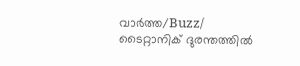വാർത്ത/Buzz/
ടൈറ്റാനിക് ദുരന്തത്തില്‍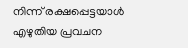നിന്ന് രക്ഷപ്പെട്ടയാള്‍ എഴുതിയ പ്രവചന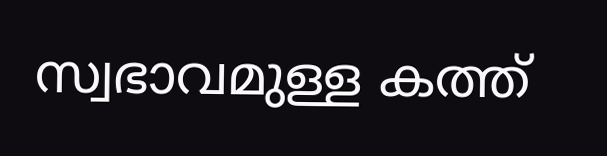സ്വഭാവമുള്ള കത്ത്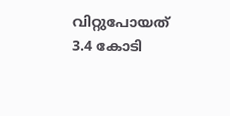വിറ്റുപോയത് 3.4 കോടി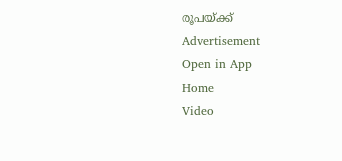രൂപയ്ക്ക്‌
Advertisement
Open in App
Home
Video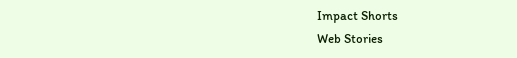Impact Shorts
Web Stories